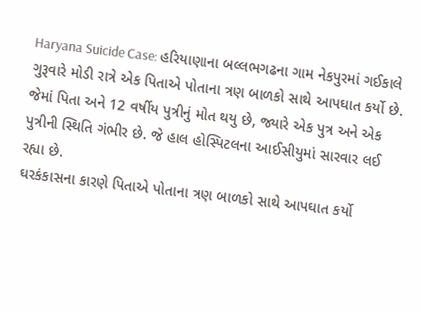Haryana Suicide Case: હરિયાણાના બલ્લભગઢના ગામ નેકપુરમાં ગઈકાલે ગુરૂવારે મોડી રાત્રે એક પિતાએ પોતાના ત્રણ બાળકો સાથે આપઘાત કર્યો છે. જેમાં પિતા અને 12 વર્ષીય પુત્રીનું મોત થયુ છે, જ્યારે એક પુત્ર અને એક પુત્રીની સ્થિતિ ગંભીર છે. જે હાલ હોસ્પિટલના આઈસીયુમાં સારવાર લઈ રહ્યા છે.
ઘરકંકાસના કારણે પિતાએ પોતાના ત્રણ બાળકો સાથે આપઘાત કર્યો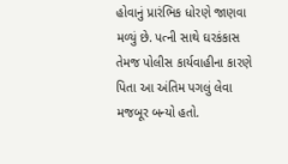હોવાનું પ્રારંભિક ધોરણે જાણવા મળ્યું છે. પત્ની સાથે ઘરકંકાસ તેમજ પોલીસ કાર્યવાહીના કારણે પિતા આ અંતિમ પગલું લેવા મજબૂર બન્યો હતો.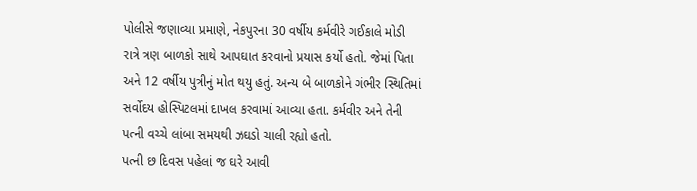પોલીસે જણાવ્યા પ્રમાણે, નેકપુરના 30 વર્ષીય કર્મવીરે ગઈકાલે મોડી રાત્રે ત્રણ બાળકો સાથે આપઘાત કરવાનો પ્રયાસ કર્યો હતો. જેમાં પિતા અને 12 વર્ષીય પુત્રીનું મોત થયુ હતું. અન્ય બે બાળકોને ગંભીર સ્થિતિમાં સર્વોદય હોસ્પિટલમાં દાખલ કરવામાં આવ્યા હતા. કર્મવીર અને તેની પત્ની વચ્ચે લાંબા સમયથી ઝઘડો ચાલી રહ્યો હતો.
પત્ની છ દિવસ પહેલાં જ ઘરે આવી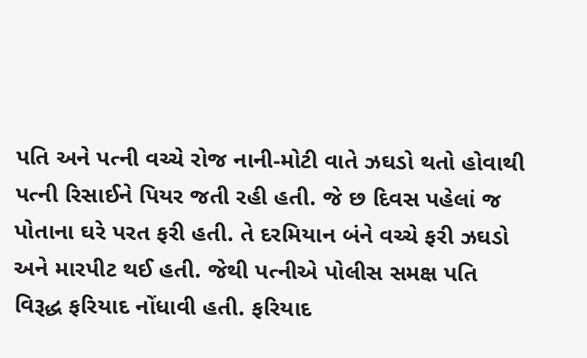પતિ અને પત્ની વચ્ચે રોજ નાની-મોટી વાતે ઝઘડો થતો હોવાથી પત્ની રિસાઈને પિયર જતી રહી હતી. જે છ દિવસ પહેલાં જ પોતાના ઘરે પરત ફરી હતી. તે દરમિયાન બંને વચ્ચે ફરી ઝઘડો અને મારપીટ થઈ હતી. જેથી પત્નીએ પોલીસ સમક્ષ પતિ વિરૂદ્ધ ફરિયાદ નોંધાવી હતી. ફરિયાદ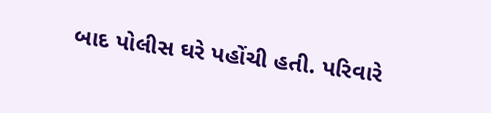બાદ પોલીસ ઘરે પહોંચી હતી. પરિવારે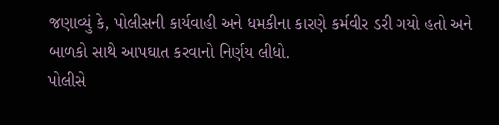જણાવ્યું કે, પોલીસની કાર્યવાહી અને ધમકીના કારણે કર્મવીર ડરી ગયો હતો અને બાળકો સાથે આપઘાત કરવાનો નિર્ણય લીધો.
પોલીસે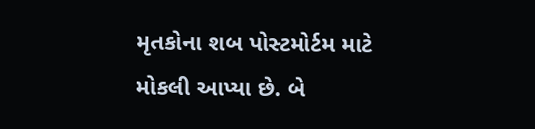મૃતકોના શબ પોસ્ટમોર્ટમ માટે મોકલી આપ્યા છે. બે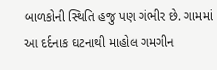બાળકોની સ્થિતિ હજુ પણ ગંભીર છે. ગામમાં આ દર્દનાક ઘટનાથી માહોલ ગમગીન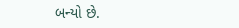બન્યો છે.